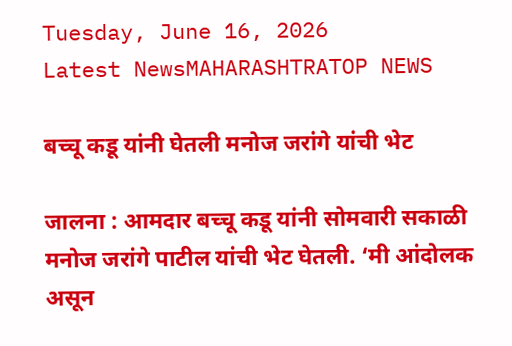Tuesday, June 16, 2026
Latest NewsMAHARASHTRATOP NEWS

बच्चू कडू यांनी घेतली मनोज जरांगे यांची भेट

जालना : आमदार बच्चू कडू यांनी सोमवारी सकाळी मनोज जरांगे पाटील यांची भेट घेतली. ‘मी आंदोलक असून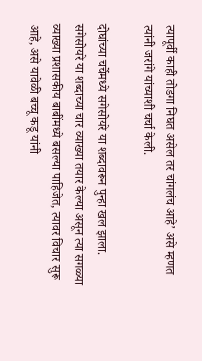त्यापूर्वी काही तोडगा निघत असेल तर चांगलंच आहे’ असे म्हणत त्यांनी जरांगे यांच्याशी चर्चा केली.

दोघांच्या चर्चेमध्ये सगेसोयरे या शब्दावरून पुन्हा खल झाला. सगेसोयरे या शब्दाच्या चार व्याख्या तयार केल्या असून त्या सगळ्या व्याख्या प्रशासकीय बाबींमध्ये बसल्या पाहिजेत, त्यावर विचार सुरू आहे, असे यावेळी बच्चू कडू यांनी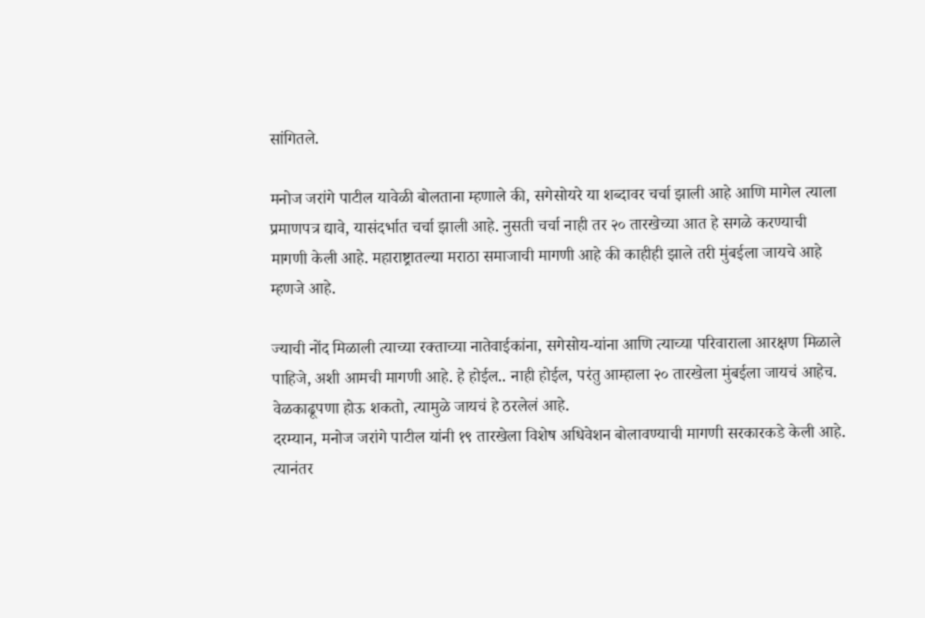सांगितले.

मनोज जरांगे पाटील यावेळी बोलताना म्हणाले की, सगेसोयरे या शब्दावर चर्चा झाली आहे आणि मागेल त्याला प्रमाणपत्र द्यावे, यासंदर्भात चर्चा झाली आहे. नुसती चर्चा नाही तर २० तारखेच्या आत हे सगळे करण्याची मागणी केली आहे. महाराष्ट्रातल्या मराठा समाजाची मागणी आहे की काहीही झाले तरी मुंबईला जायचे आहे म्हणजे आहे.

ज्याची नोंद मिळाली त्याच्या रक्ताच्या नातेवाईकांना, सगेसोय-यांना आणि त्याच्या परिवाराला आरक्षण मिळाले पाहिजे, अशी आमची मागणी आहे. हे होईल.. नाही होईल, परंतु आम्हाला २० तारखेला मुंबईला जायचं आहेच. वेळकाढूपणा होऊ शकतो, त्यामुळे जायचं हे ठरलेलं आहे.
दरम्यान, मनोज जरांगे पाटील यांनी १९ तारखेला विशेष अधिवेशन बोलावण्याची मागणी सरकारकडे केली आहे. त्यानंतर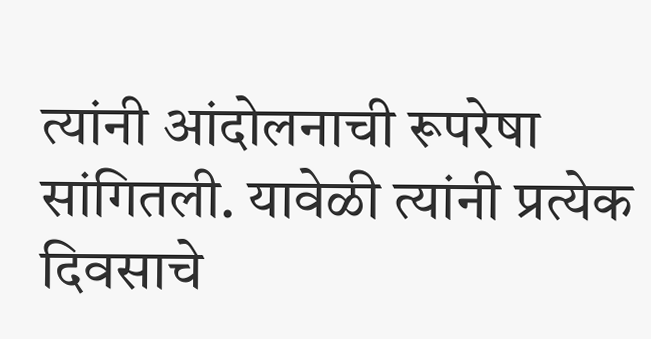त्यांनी आंदोलनाची रूपरेषा सांगितली. यावेळी त्यांनी प्रत्येक दिवसाचे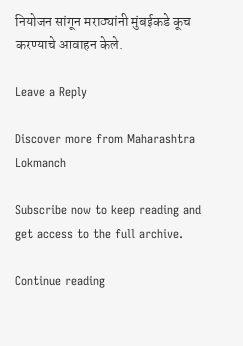नियोजन सांगून मराठ्यांनी मुंबईकडे कूच करण्याचे आवाहन केले.

Leave a Reply

Discover more from Maharashtra Lokmanch

Subscribe now to keep reading and get access to the full archive.

Continue reading